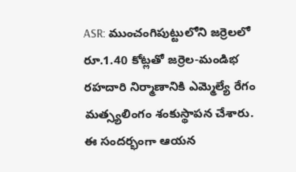ASR: ముంచంగిపుట్టులోని జర్రెలలో రూ.1.40 కోట్లతో జర్రెల-మండిభ రహదారి నిర్మాణానికి ఎమ్మెల్యే రేగం మత్స్యలింగం శంకుస్థాపన చేశారు. ఈ సందర్భంగా ఆయన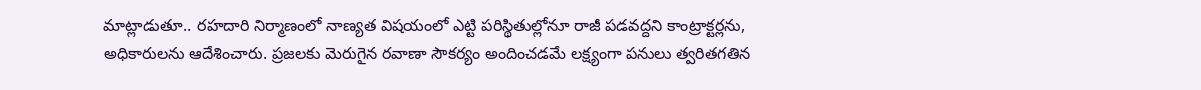మాట్లాడుతూ.. రహదారి నిర్మాణంలో నాణ్యత విషయంలో ఎట్టి పరిస్థితుల్లోనూ రాజీ పడవద్దని కాంట్రాక్టర్లను, అధికారులను ఆదేశించారు. ప్రజలకు మెరుగైన రవాణా సౌకర్యం అందించడమే లక్ష్యంగా పనులు త్వరితగతిన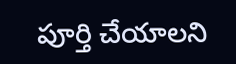పూర్తి చేయాలని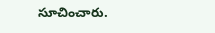సూచించారు.